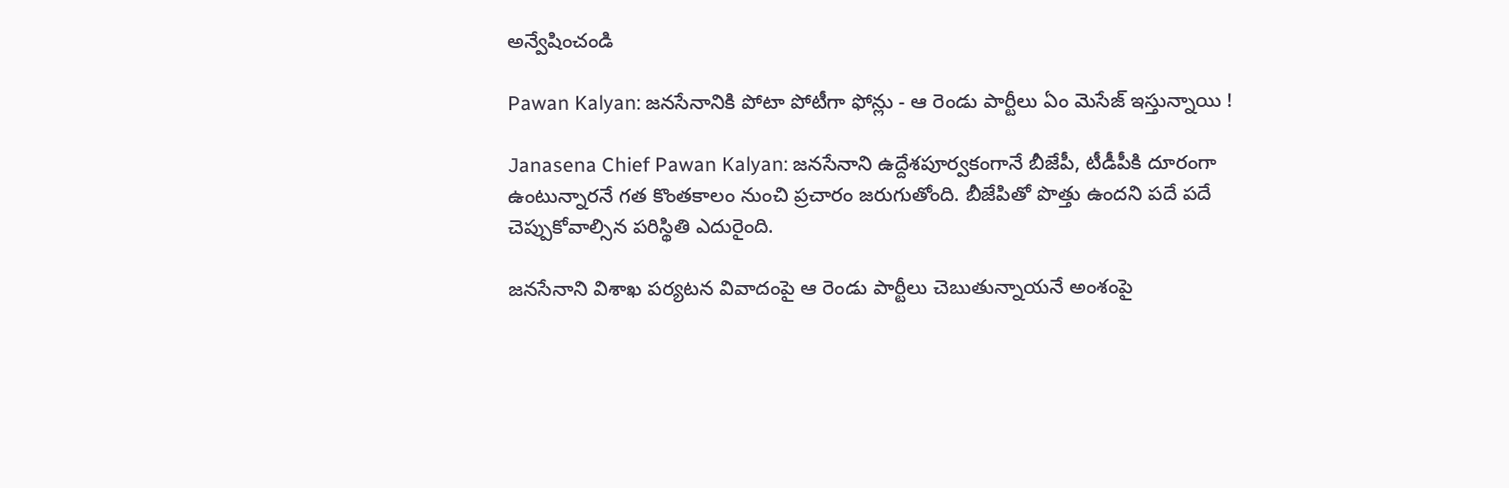అన్వేషించండి

Pawan Kalyan: జనసేనానికి పోటా పోటీగా ఫోన్లు - ఆ రెండు పార్టీలు ఏం మెసేజ్ ఇస్తున్నాయి !

Janasena Chief Pawan Kalyan: జనసేనాని ఉద్దేశపూర్వకంగానే బీజేపీ, టీడీపీకి దూరంగా ఉంటున్నారనే గత కొంతకాలం నుంచి ప్రచారం జరుగుతోంది. బీజేపితో పొత్తు ఉందని పదే పదే చెప్పుకోవాల్సిన పరిస్థితి ఎదురైంది.

జనసేనాని విశాఖ పర్యటన వివాదంపై ఆ రెండు పార్టీలు చెబుతున్నాయనే అంశంపై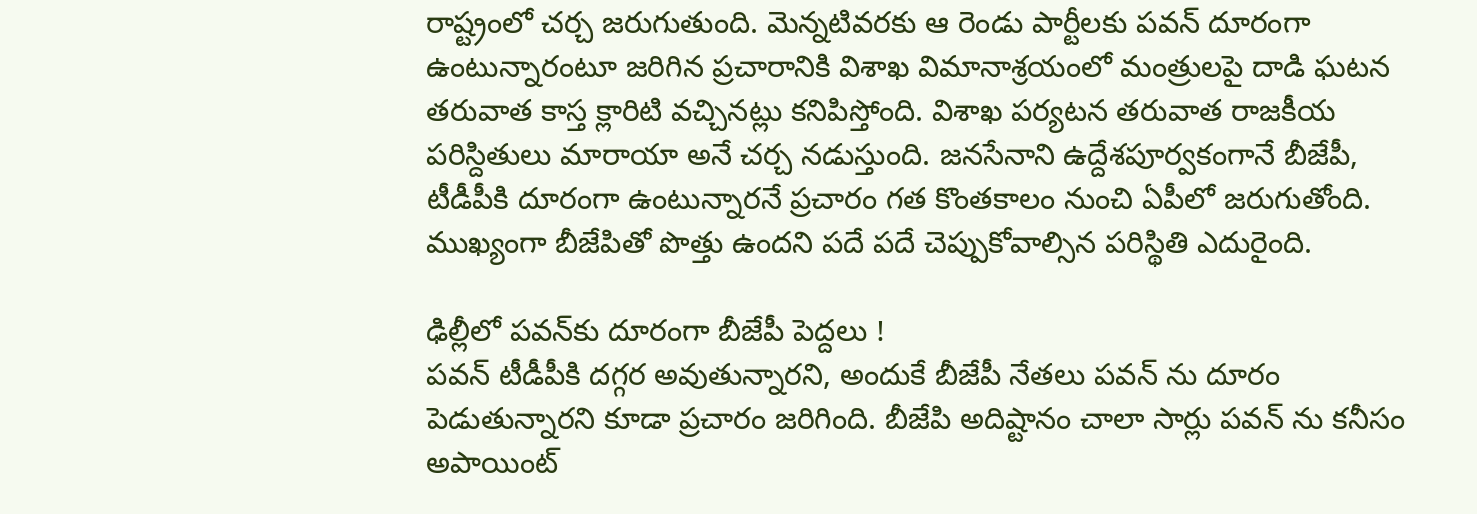రాష్ట్రంలో చర్చ జరుగుతుంది. మెన్నటివరకు ఆ రెండు పార్టీలకు పవన్ దూరంగా ఉంటున్నారంటూ జరిగిన ప్రచారానికి విశాఖ విమానాశ్రయంలో మంత్రులపై దాడి ఘటన తరువాత కాస్త క్లారిటి వచ్చినట్లు కనిపిస్తోంది. విశాఖ పర్యటన తరువాత రాజకీయ పరిస్దితులు మారాయా అనే చర్చ నడుస్తుంది. జనసేనాని ఉద్దేశపూర్వకంగానే బీజేపీ, టీడీపీకి దూరంగా ఉంటున్నారనే ప్రచారం గత కొంతకాలం నుంచి ఏపీలో జరుగుతోంది. ముఖ్యంగా బీజేపితో పొత్తు ఉందని పదే పదే చెప్పుకోవాల్సిన పరిస్థితి ఎదురైంది.

ఢిల్లీలో పవన్‌కు దూరంగా బీజేపీ పెద్దలు !
పవన్ టీడీపీకి దగ్గర అవుతున్నారని, అందుకే బీజేపీ నేతలు పవన్ ను దూరం పెడుతున్నారని కూడా ప్రచారం జరిగింది. బీజేపి అదిష్టానం చాలా సార్లు పవన్ ను కనీసం అపాయింట్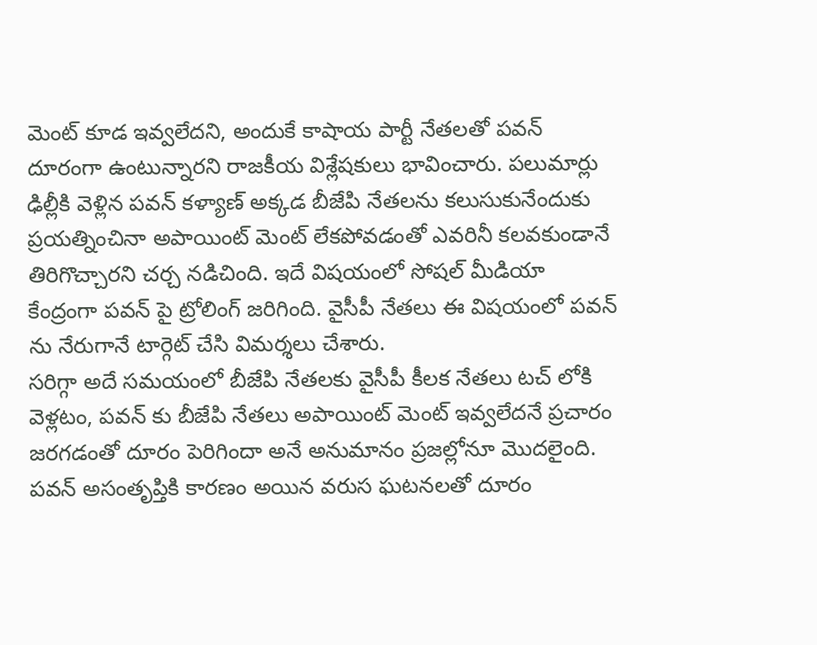మెంట్ కూడ ఇవ్వలేదని, అందుకే కాషాయ పార్టీ నేతలతో పవన్ దూరంగా ఉంటున్నారని రాజకీయ విశ్లేషకులు భావించారు. పలుమార్లు ఢిల్లీకి వెళ్లిన పవన్ కళ్యాణ్ అక్కడ బీజేపి నేతలను కలుసుకునేందుకు ప్రయత్నించినా అపాయింట్ మెంట్ లేకపోవడంతో ఎవరినీ కలవకుండానే తిరిగొచ్చారని చర్చ నడిచింది. ఇదే విషయంలో సోషల్ మీడియా కేంద్రంగా పవన్ పై ట్రోలింగ్ జరిగింది. వైసీపీ నేతలు ఈ విషయంలో పవన్ ను నేరుగానే టార్గెట్ చేసి విమర్శలు చేశారు.
సరిగ్గా అదే సమయంలో బీజేపి నేతలకు వైసీపీ కీలక నేతలు టచ్ లోకి వెళ్లటం, పవన్ కు బీజేపి నేతలు అపాయింట్ మెంట్ ఇవ్వలేదనే ప్రచారం జరగడంతో దూరం పెరిగిందా అనే అనుమానం ప్రజల్లోనూ మొదలైంది. పవన్ అసంతృప్తికి కారణం అయిన వరుస ఘటనలతో దూరం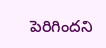పెరిగిందని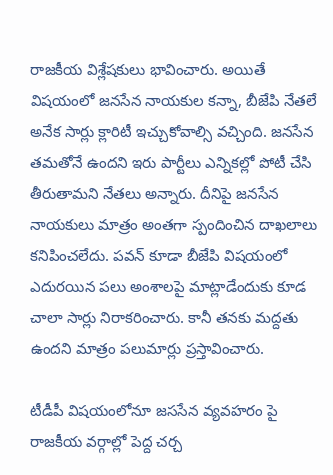రాజకీయ విశ్లేషకులు భావించారు. అయితే విషయంలో జనసేన నాయకుల కన్నా, బీజేపి నేతలే అనేక సార్లు క్లారిటీ ఇచ్చుకోవాల్సి వచ్చింది. జనసేన తమతోనే ఉందని ఇరు పార్టీలు ఎన్నికల్లో పోటీ చేసి తీరుతామని నేతలు అన్నారు. దీనిపై జనసేన నాయకులు మాత్రం అంతగా స్పందించిన దాఖలాలు కనిపించలేదు. పవన్ కూడా బీజేపి విషయంలో ఎదురయిన పలు అంశాలపై మాట్లాడేందుకు కూడ చాలా సార్లు నిరాకరించారు. కానీ తనకు మద్దతు ఉందని మాత్రం పలుమార్లు ప్రస్తావించారు.

టీడీపీ విషయంలోనూ జససేన వ్యవహరం పై రాజకీయ వర్గాల్లో పెద్ద చర్చ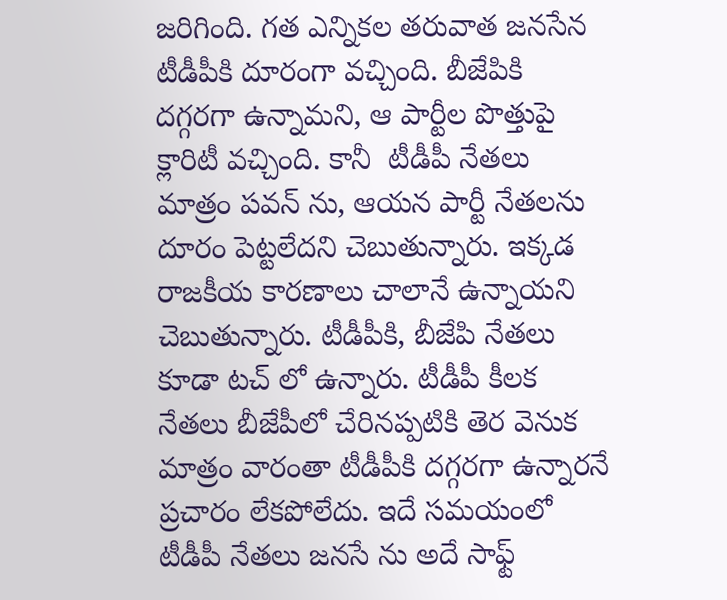జరిగింది. గత ఎన్నికల తరువాత జనసేన టీడీపీకి దూరంగా వచ్చింది. బీజేపికి దగ్గరగా ఉన్నామని, ఆ పార్టీల పొత్తుపై క్లారిటీ వచ్చింది. కానీ  టీడీపీ నేతలు మాత్రం పవన్ ను, ఆయన పార్టీ నేతలను దూరం పెట్టలేదని చెబుతున్నారు. ఇక్కడ రాజకీయ కారణాలు చాలానే ఉన్నాయని చెబుతున్నారు. టీడీపీకి, బీజేపి నేతలు కూడా టచ్ లో ఉన్నారు. టీడీపీ కీలక నేతలు బీజేపీలో చేరినప్పటికి తెర వెనుక మాత్రం వారంతా టీడీపీకి దగ్గరగా ఉన్నారనే ప్రచారం లేకపోలేదు. ఇదే సమయంలో టీడీపీ నేతలు జనసే ను అదే సాఫ్ట్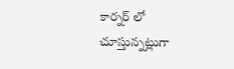కార్నర్ లో చూస్తున్నట్లుగా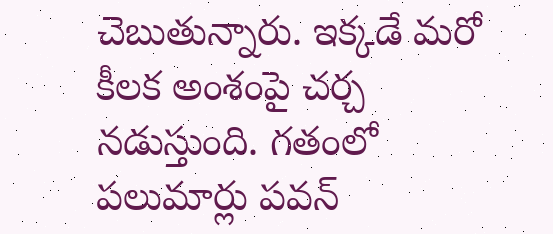చెబుతున్నారు. ఇక్కడే మరో కీలక అంశంపై చర్చ నడుస్తుంది. గతంలో పలుమార్లు పవన్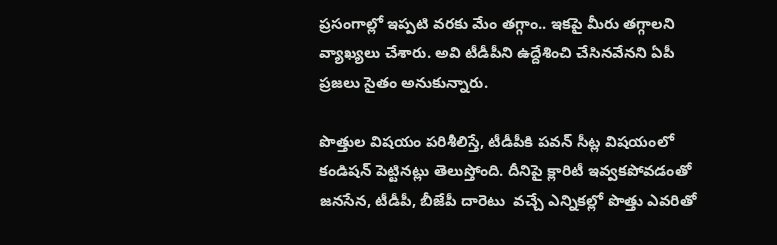ప్రసంగాల్లో ఇప్పటి వరకు మేం తగ్గాం.. ఇకపై మీరు తగ్గాలని వ్యాఖ్యలు చేశారు. అవి టీడీపీని ఉద్దేశించి చేసినవేనని ఏపీ ప్రజలు సైతం అనుకున్నారు.

పొత్తుల విషయం పరిశీలిస్తే, టీడీపీకి పవన్ సీట్ల విషయంలో కండిషన్ పెట్టినట్లు తెలుస్తోంది. దీనిపై క్లారిటీ ఇవ్వకపోవడంతో జనసేన, టీడీపీ, బీజేపీ దారెటు  వచ్చే ఎన్నికల్లో పొత్తు ఎవరితో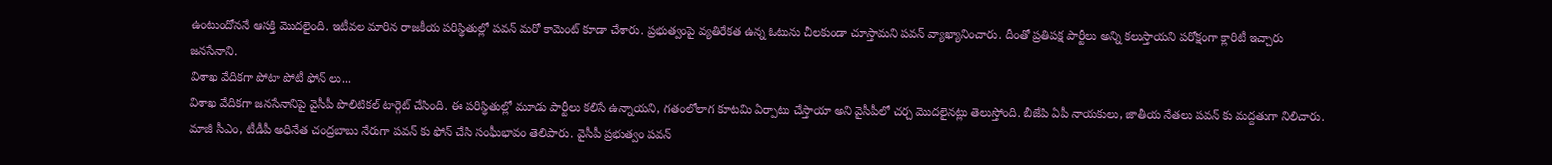ఉంటుందోననే ఆసక్తి మొదలైంది. ఇటీవల మారిన రాజకీయ పరిస్థితుల్లో పవన్ మరో కామెంట్ కూడా చేశారు. ప్రభుత్వంపై వ్యతిరేకత ఉన్న ఓటును చీలకుండా చూస్తామని పవన్ వ్యాఖ్యానించారు. దీంతో ప్రతిపక్ష పార్టీలు అన్ని కలుస్తాయని పరోక్షంగా క్లారిటీ ఇచ్చారు జనసేనాని.
విశాఖ వేదికగా పోటా పోటీ ఫోన్ లు...
విశాఖ వేదికగా జనసేనానిపై వైసీపీ పొలిటికల్ టార్గెట్ చేసింది. ఈ పరిస్థితుల్లో మూడు పార్టీలు కలిసే ఉన్నాయని, గతంలోలాగ కూటమి ఏర్పాటు చేస్తాయా అని వైసీపీలో చర్చ మొదలైనట్లు తెలుస్తోంది. బీజేపి ఏపీ నాయకులు, జాతీయ నేతలు పవన్ కు మద్దతుగా నిలిచారు. మాజీ సీఎం, టీడీపీ అధినేత చంద్రబాబు నేరుగా పవన్ కు ఫోన్ చేసి సంఘీభావం తెలిపారు. వైసీపీ ప్రభుత్వం పవన్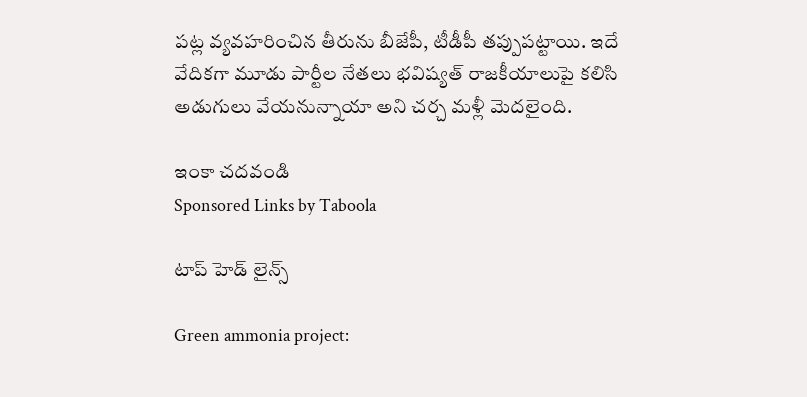పట్ల వ్యవహరించిన తీరును బీజేపీ, టీడీపీ తప్పుపట్టాయి. ఇదే వేదికగా మూడు పార్టీల నేతలు భవిష్యత్ రాజకీయాలుపై కలిసి అడుగులు వేయనున్నాయా అని చర్చ మళ్లీ మెదలైంది.

ఇంకా చదవండి
Sponsored Links by Taboola

టాప్ హెడ్ లైన్స్

Green ammonia project: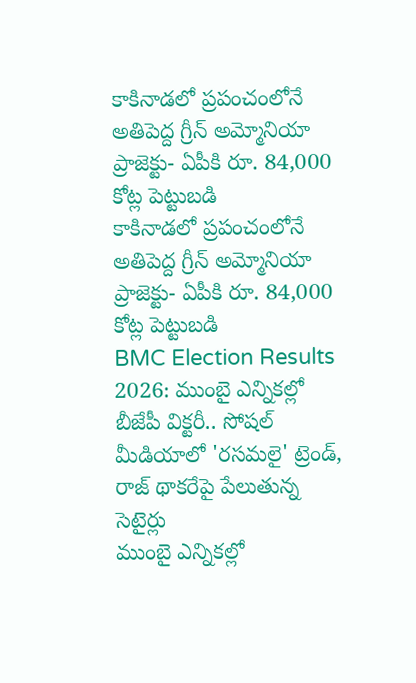కాకినాడలో ప్రపంచంలోనే అతిపెద్ద గ్రీన్ అమ్మోనియా ప్రాజెక్టు- ఏపీకి రూ. 84,000 కోట్ల పెట్టుబడి
కాకినాడలో ప్రపంచంలోనే అతిపెద్ద గ్రీన్ అమ్మోనియా ప్రాజెక్టు- ఏపీకి రూ. 84,000 కోట్ల పెట్టుబడి
BMC Election Results 2026: ముంబై ఎన్నికల్లో బీజేపీ విక్టరీ.. సోషల్ మీడియాలో 'రసమలై' ట్రెండ్, రాజ్ థాకరేపై పేలుతున్న సెటైర్లు
ముంబై ఎన్నికల్లో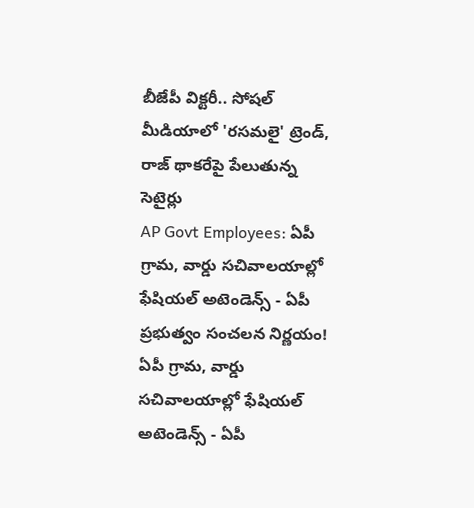బీజేపీ విక్టరీ.. సోషల్ మీడియాలో 'రసమలై' ట్రెండ్, రాజ్ థాకరేపై పేలుతున్న సెటైర్లు
AP Govt Employees: ఏపీ గ్రామ, వార్డు సచివాలయాల్లో ఫేషియల్ అటెండెన్స్ - ఏపీ ప్రభుత్వం సంచలన నిర్ణయం!
ఏపీ గ్రామ, వార్డు సచివాలయాల్లో ఫేషియల్ అటెండెన్స్ - ఏపీ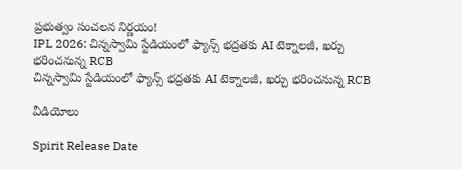ప్రభుత్వం సంచలన నిర్ణయం!
IPL 2026: చిన్నస్వామి స్టేడియంలో ఫ్యాన్స్ భద్రతకు AI టెక్నాలజీ, ఖర్చు భరించనున్న RCB
చిన్నస్వామి స్టేడియంలో ఫ్యాన్స్ భద్రతకు AI టెక్నాలజీ, ఖర్చు భరించనున్న RCB

వీడియోలు

Spirit Release Date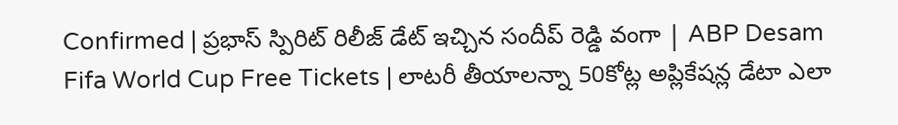Confirmed | ప్రభాస్ స్పిరిట్ రిలీజ్ డేట్ ఇచ్చిన సందీప్ రెడ్డి వంగా | ABP Desam
Fifa World Cup Free Tickets | లాటరీ తీయాలన్నా 50కోట్ల అప్లికేషన్ల డేటా ఎలా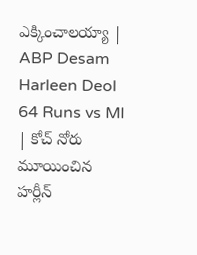ఎక్కించాలయ్యా | ABP Desam
Harleen Deol 64 Runs vs MI | కోచ్ నోరు మూయించిన హర్లీన్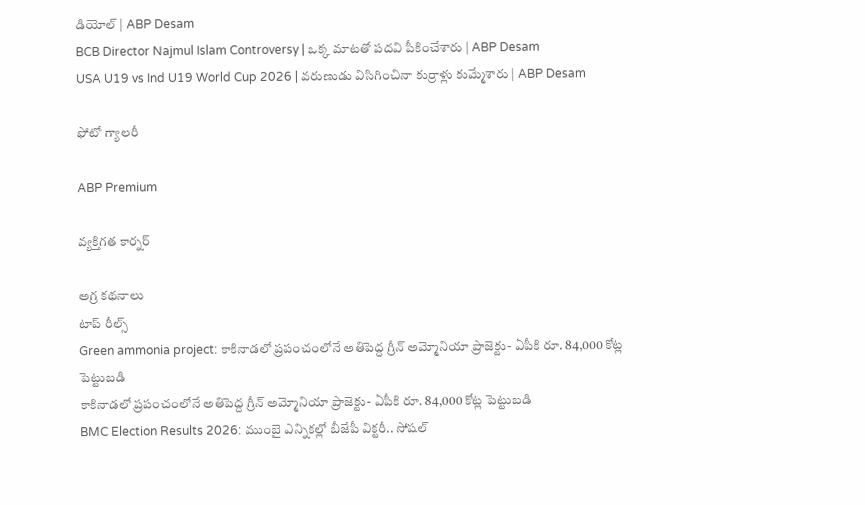డియోల్ | ABP Desam
BCB Director Najmul Islam Controversy | ఒక్క మాటతో పదవి పీకించేశారు | ABP Desam
USA U19 vs Ind U19 World Cup 2026 | వరుణుడు విసిగించినా కుర్రాళ్లు కుమ్మేశారు | ABP Desam

ఫోటో గ్యాలరీ

ABP Premium

వ్యక్తిగత కార్నర్

అగ్ర కథనాలు
టాప్ రీల్స్
Green ammonia project: కాకినాడలో ప్రపంచంలోనే అతిపెద్ద గ్రీన్ అమ్మోనియా ప్రాజెక్టు- ఏపీకి రూ. 84,000 కోట్ల పెట్టుబడి
కాకినాడలో ప్రపంచంలోనే అతిపెద్ద గ్రీన్ అమ్మోనియా ప్రాజెక్టు- ఏపీకి రూ. 84,000 కోట్ల పెట్టుబడి
BMC Election Results 2026: ముంబై ఎన్నికల్లో బీజేపీ విక్టరీ.. సోషల్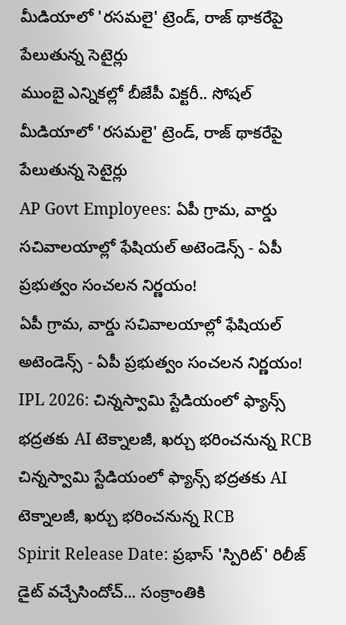మీడియాలో 'రసమలై' ట్రెండ్, రాజ్ థాకరేపై పేలుతున్న సెటైర్లు
ముంబై ఎన్నికల్లో బీజేపీ విక్టరీ.. సోషల్ మీడియాలో 'రసమలై' ట్రెండ్, రాజ్ థాకరేపై పేలుతున్న సెటైర్లు
AP Govt Employees: ఏపీ గ్రామ, వార్డు సచివాలయాల్లో ఫేషియల్ అటెండెన్స్ - ఏపీ ప్రభుత్వం సంచలన నిర్ణయం!
ఏపీ గ్రామ, వార్డు సచివాలయాల్లో ఫేషియల్ అటెండెన్స్ - ఏపీ ప్రభుత్వం సంచలన నిర్ణయం!
IPL 2026: చిన్నస్వామి స్టేడియంలో ఫ్యాన్స్ భద్రతకు AI టెక్నాలజీ, ఖర్చు భరించనున్న RCB
చిన్నస్వామి స్టేడియంలో ఫ్యాన్స్ భద్రతకు AI టెక్నాలజీ, ఖర్చు భరించనున్న RCB
Spirit Release Date: ప్రభాస్ 'స్పిరిట్' రిలీజ్ డైట్ వచ్చేసిందోచ్... సంక్రాంతికి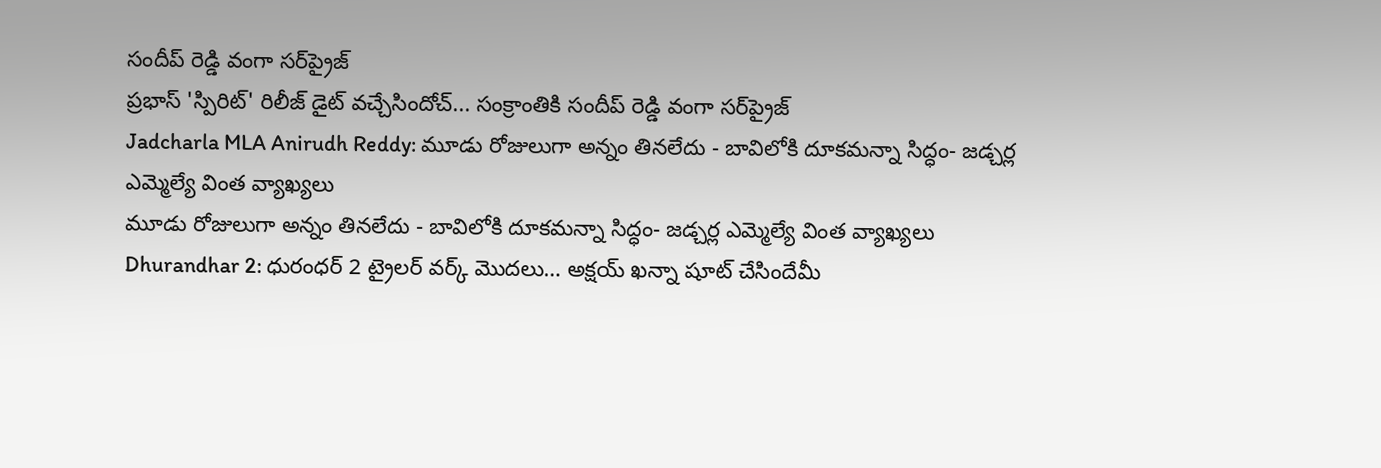సందీప్ రెడ్డి వంగా సర్‌ప్రైజ్
ప్రభాస్ 'స్పిరిట్' రిలీజ్ డైట్ వచ్చేసిందోచ్... సంక్రాంతికి సందీప్ రెడ్డి వంగా సర్‌ప్రైజ్
Jadcharla MLA Anirudh Reddy: మూడు రోజులుగా అన్నం తినలేదు - బావిలోకి దూకమన్నా సిద్ధం- జడ్చర్ల ఎమ్మెల్యే వింత వ్యాఖ్యలు
మూడు రోజులుగా అన్నం తినలేదు - బావిలోకి దూకమన్నా సిద్ధం- జడ్చర్ల ఎమ్మెల్యే వింత వ్యాఖ్యలు
Dhurandhar 2: ధురంధర్ 2 ట్రైలర్ వర్క్ మొదలు… అక్షయ్ ఖన్నా షూట్ చేసిందేమీ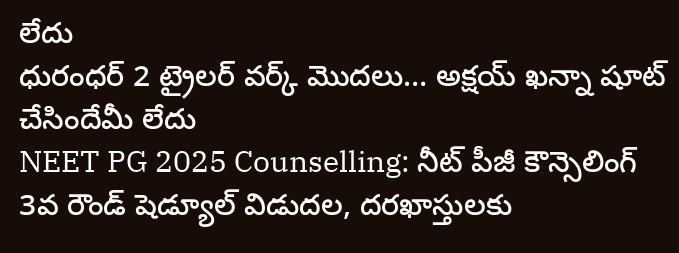లేదు
ధురంధర్ 2 ట్రైలర్ వర్క్ మొదలు… అక్షయ్ ఖన్నా షూట్ చేసిందేమీ లేదు
NEET PG 2025 Counselling: నీట్ పీజీ కౌన్సెలింగ్ 3వ రౌండ్ షెడ్యూల్ విడుదల, దరఖాస్తులకు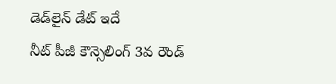డెడ్‌లైన్ డేట్ ఇదే
నీట్ పీజీ కౌన్సెలింగ్ 3వ రౌండ్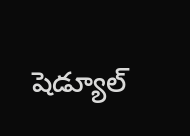షెడ్యూల్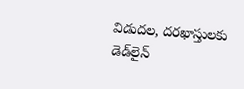విడుదల, దరఖాస్తులకు డెడ్‌లైన్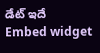డేట్ ఇదే
Embed widget